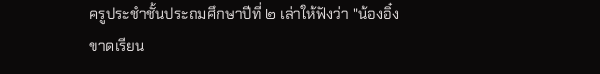ครูประชำชั้นประถมศึกษาปีที่ ๒ เล่าให้ฟังว่า "น้องอิ๋งขาดเรียน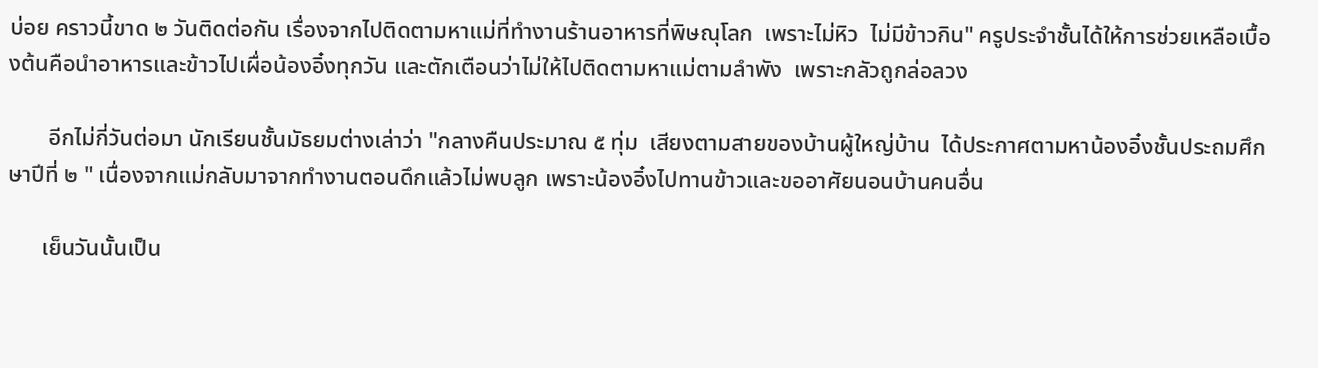บ่อย คราวนี้ขาด ๒ วันติดต่อกัน เรื่องจากไปติดตามหาแม่ที่ทำงานร้านอาหารที่พิษณุโลก  เพราะไม่หิว  ไม่มีข้าวกิน" ครูประจำชั้นได้ให้การช่วยเหลือเบื้องต้นคือนำอาหารและข้าวไปเผื่อน้องอิ๋งทุกวัน และตักเตือนว่าไม่ให้ไปติดตามหาแม่ตามลำพัง  เพราะกลัวถูกล่อลวง

       อีกไม่กี่วันต่อมา นักเรียนชั้นมัธยมต่างเล่าว่า "กลางคืนประมาณ ๕ ทุ่ม  เสียงตามสายของบ้านผู้ใหญ่บ้าน  ได้ประกาศตามหาน้องอิ๋งชั้นประถมศึกษาปีที่ ๒ " เนื่องจากแม่กลับมาจากทำงานตอนดึกแล้วไม่พบลูก เพราะน้องอิ๋งไปทานข้าวและขออาศัยนอนบ้านคนอื่น

      เย็นวันนั้นเป็น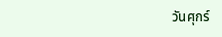วันศุกร์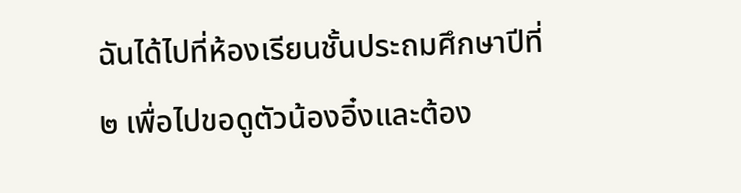ฉันได้ไปที่ห้องเรียนชั้นประถมศึกษาปีที่ ๒ เพื่อไปขอดูตัวน้องอิ๋งและต้อง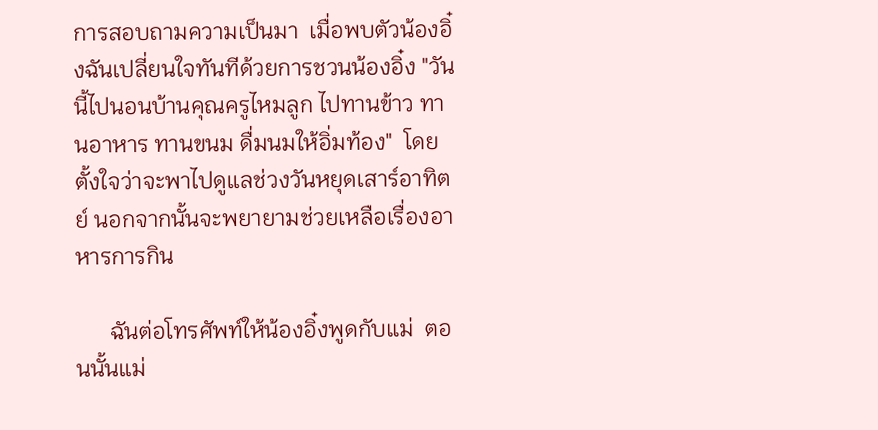การสอบถามความเป็นมา  เมื่อพบตัวน้องอิ๋งฉันเปลี่ยนใจทันทีด้วยการชวนน้องอิ๋ง "วันนี้ไปนอนบ้านคุณครูไหมลูก ไปทานข้าว ทานอาหาร ทานขนม ดื่มนมให้อิ่มท้อง"  โดยตั้งใจว่าจะพาไปดูแลช่วงวันหยุดเสาร์อาทิตย์ นอกจากนั้นจะพยายามช่วยเหลือเรื่องอาหารการกิน

      ฉันต่อโทรศัพท์ให้น้องอิ๋งพูดกับแม่  ตอนนั้นแม่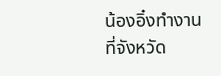น้องอิ๋งทำงานที่จังหวัด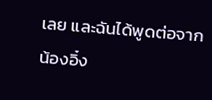เลย และฉันได้พูดต่อจากน้องอิ๋ง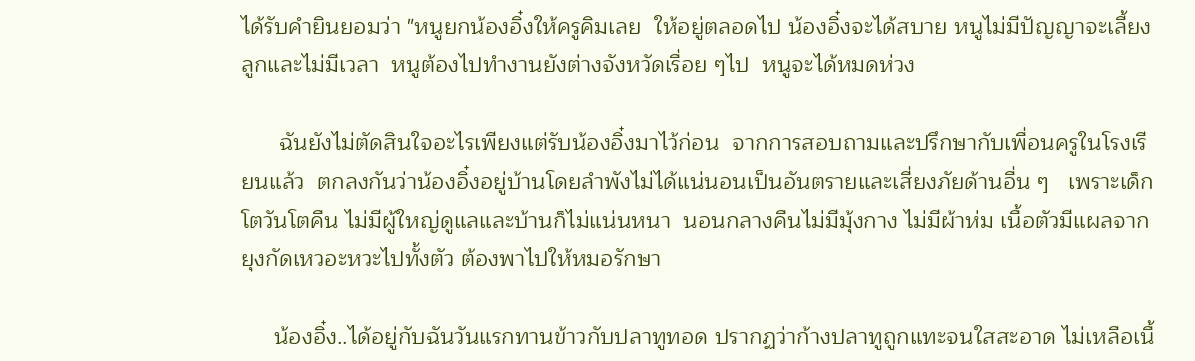ได้รับคำยินยอมว่า "หนูยกน้องอิ๋งให้ครูคิมเลย  ให้อยู่ตลอดไป น้องอิ๋งจะได้สบาย หนูไม่มีปัญญาจะเลี้ยงลูกและไม่มีเวลา  หนูต้องไปทำงานยังต่างจังหวัดเรื่อย ๆไป  หนูจะได้หมดห่วง

      ฉันยังไม่ตัดสินใจอะไรเพียงแต่รับน้องอิ๋งมาไว้ก่อน  จากการสอบถามและปรึกษากับเพื่อนครูในโรงเรียนแล้ว  ตกลงกันว่าน้องอิ๋งอยู่บ้านโดยลำพังไม่ได้แน่นอนเป็นอันตรายและเสี่ยงภัยด้านอื่น ๆ   เพราะเด็กโตวันโตคืน ไม่มีผู้ใหญ่ดูแลและบ้านก็ไม่แน่นหนา  นอนกลางคืนไม่มีมุ้งกาง ไม่มีผ้าห่ม เนื้อตัวมีแผลจากยุงกัดเหวอะหวะไปทั้งตัว ต้องพาไปให้หมอรักษา

     น้องอิ๋ง..ได้อยู่กับฉันวันแรกทานข้าวกับปลาทูทอด ปรากฏว่าก้างปลาทูถูกแทะจนใสสะอาด ไม่เหลือเนื้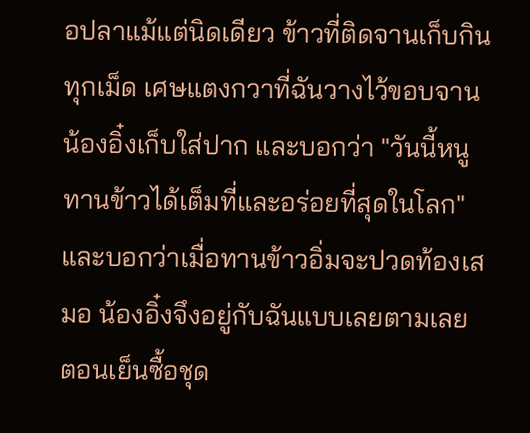อปลาแม้แต่นิดเดียว ข้าวที่ติดจานเก็บกินทุกเม็ด เศษแตงกวาที่ฉันวางไว้ขอบจาน น้องอิ๋งเก็บใส่ปาก และบอกว่า "วันนี้หนูทานข้าวได้เต็มที่และอร่อยที่สุดในโลก" และบอกว่าเมื่อทานข้าวอิ่มจะปวดท้องเสมอ น้องอิ๋งจึงอยู่กับฉันแบบเลยตามเลย ตอนเย็นซื้อชุด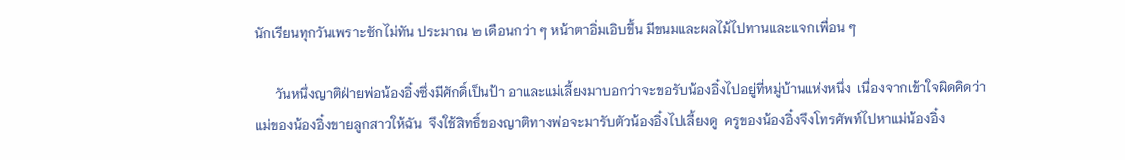นักเรียนทุกวันเพราะซักไม่ทัน ประมาณ ๒ เดือนกว่า ๆ หน้าตาอิ่มเอิบขึ้น มีขนมและผลไม้ไปทานและแจกเพื่อน ๆ

      วันหนึ่งญาติฝ่ายพ่อน้องอิ๋งซึ่งมีศักดิ์เป็นป้า อาและแม่เลี้ยงมาบอกว่าจะขอรับน้องอิ๋งไปอยู่ที่หมู่บ้านแห่งหนึ่ง  เนื่องจากเข้าใจผิดคิดว่าแม่ของน้องอิ๋งขายลูกสาวให้ฉัน  จึงใช้สิทธิ์ของญาติทางพ่อจะมารับตัวน้องอิ๋งไปเลี้ยงดู  ครูของน้องอิ๋งจึงโทรศัพท์ไปหาแม่น้องอิ๋ง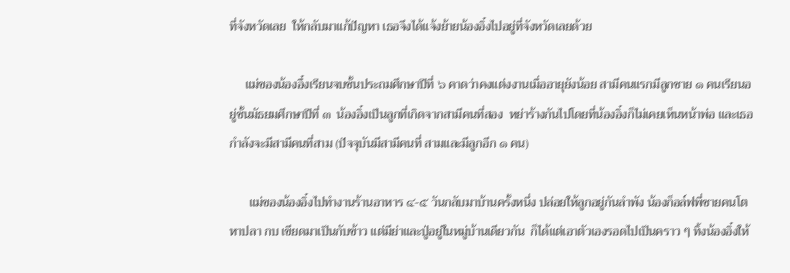ที่จังหวัดเลย  ให้กลับมาแก้ปัญหา เธอจึงได้แจ้งย้ายน้องอิ๋งไปอยู่ที่จังหวัดเลยด้วย

     แม่ของน้องอื๋งเรียนจบชั้นประถมศึกษาปีที่ ๖ คาดว่าคงแต่งงานเมื่ออายุยังน้อย สามีคนแรกมีลูกชาย ๑ คนเรียนอยู่ชั้นมัธยมศึกษาปีที่ ๓  น้องอิ๋งเป็นลูกที่เกิดจากสามีคนที่สอง  หย่าร้างกันไปโดยที่น้องอิ๋งก็ไม่เคยเห็นหน้าพ่อ และเธอกำลังจะมีสามีคนที่สาม (ปัจจุบันมีสามีคนที่ สามและมีลูกอีก ๑ คน)

      แม่ของน้องอิ๋งไปทำงานร้านอาหาร ๔-๕ วันกลับมาบ้านครั้งหนึ่ง ปล่อยให้ลูกอยู่กันลำพัง น้องก็อล์ฟพี่ชายคนโตหาปลา กบ เขียดมาเป็นกับข้าว แต่มีย่าและปู่อยู่ในหมู่บ้านเดียวกัน  ก็ได้แต่เอาตัวเองรอดไปเป็นคราว ๆ ทิ้งน้องอิ๋งให้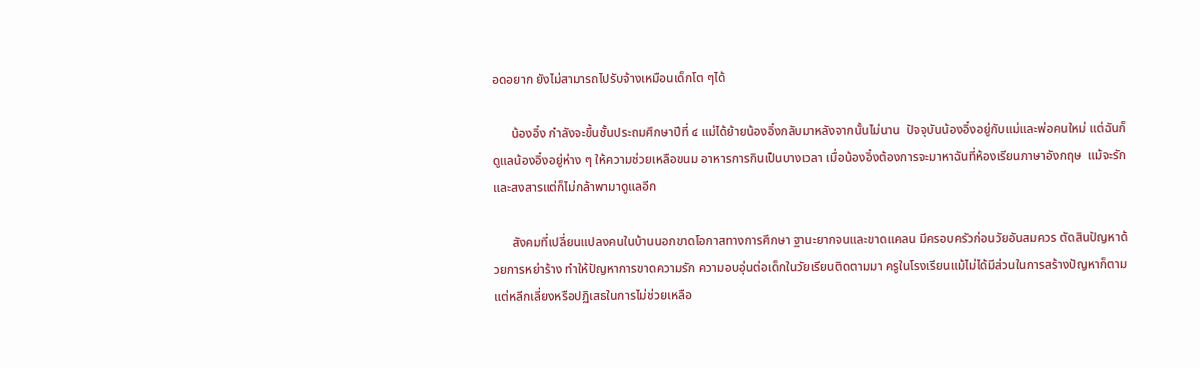อดอยาก ยังไม่สามารถไปรับจ้างเหมือนเด็กโต ๆได้

      น้องอิ๋ง กำลังจะขึ้นชั้นประถมศึกษาปีที่ ๔ แม่ได้ย้ายน้องอิ๋งกลับมาหลังจากนั้นไม่นาน  ปัจจุบันน้องอิ๋งอยู่กับแม่และพ่อคนใหม่ แต่ฉันก็ดูแลน้องอิ๋งอยู่ห่าง ๆ ให้ความช่วยเหลือขนม อาหารการกินเป็นบางเวลา เมื่อน้องอิ๋งต้องการจะมาหาฉันที่ห้องเรียนภาษาอังกฤษ  แม้จะรักและสงสารแต่ก็ไม่กล้าพามาดูแลอีก

      สังคมที่เปลี่ยนแปลงคนในบ้านนอกขาดโอกาสทางการศึกษา ฐานะยากจนและขาดแคลน มีครอบครัวก่อนวัยอันสมควร ตัดสินปัญหาด้วยการหย่าร้าง ทำให้ปัญหาการขาดความรัก ความอบอุ่นต่อเด็กในวัยเรียนติดตามมา ครูในโรงเรียนแม้ไม่ได้มีส่วนในการสร้างปัญหาก็ตาม แต่หลีกเลี่ยงหรือปฏิเสธในการไม่ช่วยเหลือ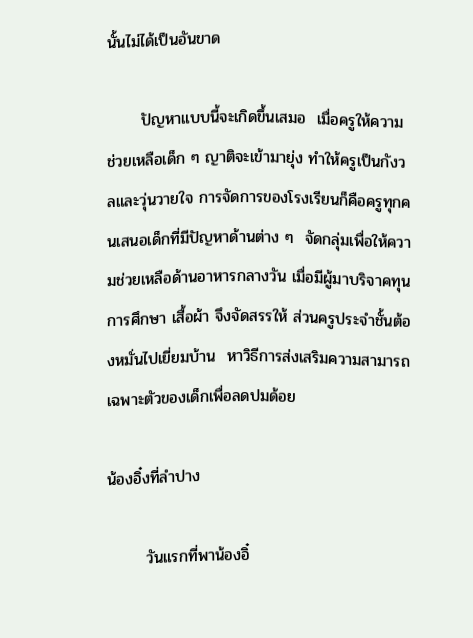นั้นไม่ได้เป็นอันขาด

      ปัญหาแบบนี้จะเกิดขึ้นเสมอ  เมื่อครูให้ความช่วยเหลือเด็ก ๆ ญาติจะเข้ามายุ่ง ทำให้ครูเป็นกังวลและวุ่นวายใจ การจัดการของโรงเรียนก็คือครูทุกคนเสนอเด็กที่มีปัญหาด้านต่าง ๆ  จัดกลุ่มเพื่อให้ความช่วยเหลือด้านอาหารกลางวัน เมื่อมีผู้มาบริจาคทุนการศึกษา เสื้อผ้า จึงจัดสรรให้ ส่วนครูประจำชั้นต้องหมั่นไปเยี่ยมบ้าน  หาวิธีการส่งเสริมความสามารถเฉพาะตัวของเด็กเพื่อลดปมด้อย

น้องอิ๋งที่ลำปาง

       วันแรกที่พาน้องอิ๋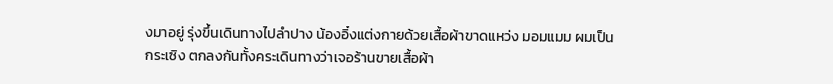งมาอยู่ รุ่งขึ้นเดินทางไปลำปาง น้องอิ๋งแต่งกายด้วยเสื้อผ้าขาดแหว่ง มอมแมม ผมเป็นกระเซิง ตกลงกันทั้งคระเดินทางว่าเจอร้านขายเสื้อผ้า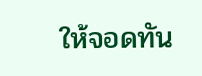ให้จอดทัน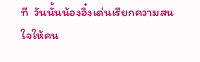ที  วันนั้นน้องอิ๋งเด่นเรียกความสนใจให้คน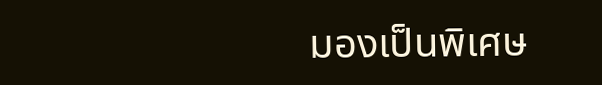มองเป็นพิเศษ